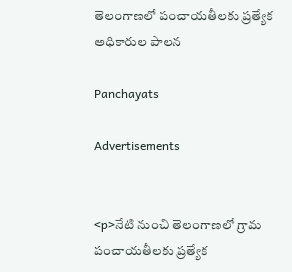తెలంగాణలో పంచాయతీలకు ప్రత్యేక అధికారుల పాలన

Panchayats

Advertisements


<p>నేటి నుంచి తెలంగాణలో గ్రామ పంచాయతీలకు ప్రత్యేక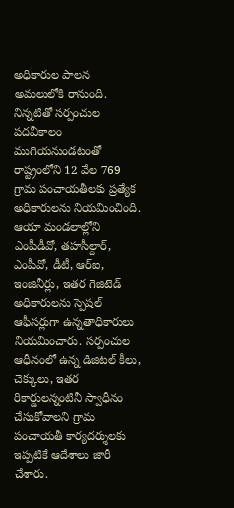అధికారుల పాలన అమలులోకి రానుంది. నిన్నటితో సర్పంచుల పదవీకాలం ముగియనుండటంతో రాష్ట్రంలోని 12 వేల 769 గ్రామ పంచాయతీలకు ప్రత్యేక అధికారులను నియమించింది. ఆయా మండలాల్లోని ఎంపీడీవో, తహసీల్దార్‌, ఎంపీవో, డీటీ, ఆర్‌ఐ, ఇంజినీర్లు, ఇతర గెజిటెడ్‌ అధికారులను స్పెషల్‌ ఆఫీసర్లుగా ఉన్నతాధికారులు నియమించారు. సర్పంచుల ఆధీనంలో ఉన్న డిజిటల్‌ కీలు, చెక్కులు, ఇతర రికార్డులన్నంటినీ స్వాధీనం చేసుకోవాలని గ్రామ పంచాయతీ కార్యదర్శులకు ఇప్పటికే ఆదేశాలు జారీ చేశారు.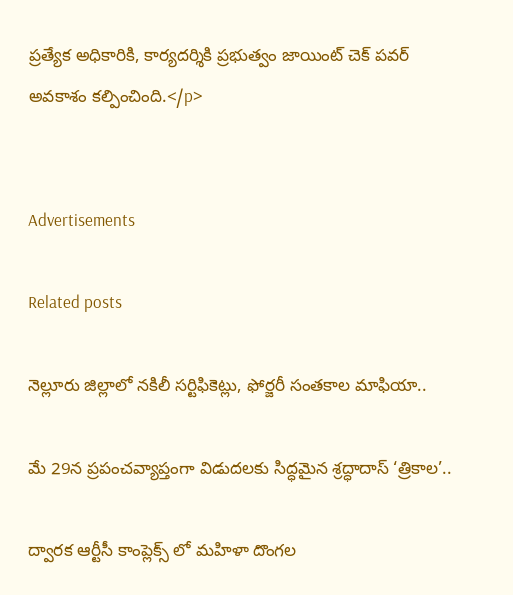ప్రత్యేక అధికారికి, కార్యదర్శికి ప్రభుత్వం జాయింట్‌ చెక్‌ పవర్‌ అవకాశం కల్పించింది.</p>


Advertisements

Related posts

నెల్లూరు జిల్లాలో నకిలీ సర్టిఫికెట్లు, ఫోర్జరీ సంతకాల మాఫియా..

మే 29న ప్రపంచవ్యాప్తంగా విడుదలకు సిద్ధమైన శ్రద్ధాదాస్ ‘త్రికాల’..

ద్వారక ఆర్టీసీ కాంప్లెక్స్ లో మహిళా దొంగల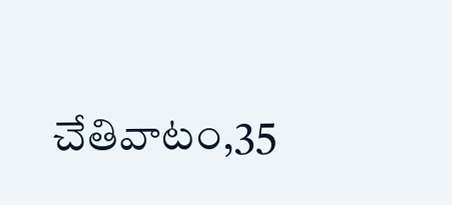చేతివాటం,35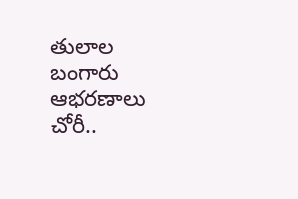తులాల బంగారు ఆభరణాలు చోరీ..